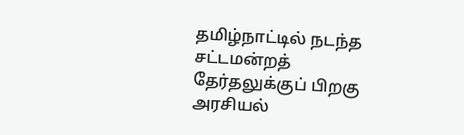தமிழ்நாட்டில் நடந்த சட்டமன்றத் தேர்தலுக்குப் பிறகு அரசியல்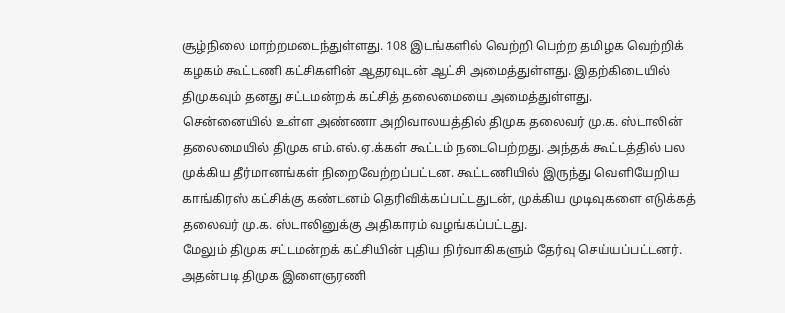சூழ்நிலை மாற்றமடைந்துள்ளது. 108 இடங்களில் வெற்றி பெற்ற தமிழக வெற்றிக் கழகம் கூட்டணி கட்சிகளின் ஆதரவுடன் ஆட்சி அமைத்துள்ளது. இதற்கிடையில் திமுகவும் தனது சட்டமன்றக் கட்சித் தலைமையை அமைத்துள்ளது.
சென்னையில் உள்ள அண்ணா அறிவாலயத்தில் திமுக தலைவர் மு.க. ஸ்டாலின் தலைமையில் திமுக எம்.எல்.ஏ.க்கள் கூட்டம் நடைபெற்றது. அந்தக் கூட்டத்தில் பல முக்கிய தீர்மானங்கள் நிறைவேற்றப்பட்டன. கூட்டணியில் இருந்து வெளியேறிய காங்கிரஸ் கட்சிக்கு கண்டனம் தெரிவிக்கப்பட்டதுடன், முக்கிய முடிவுகளை எடுக்கத் தலைவர் மு.க. ஸ்டாலினுக்கு அதிகாரம் வழங்கப்பட்டது.
மேலும் திமுக சட்டமன்றக் கட்சியின் புதிய நிர்வாகிகளும் தேர்வு செய்யப்பட்டனர். அதன்படி திமுக இளைஞரணி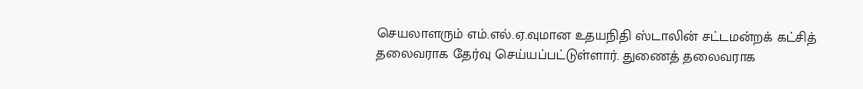செயலாளரும் எம்.எல்.ஏ.வுமான உதயநிதி ஸ்டாலின் சட்டமன்றக் கட்சித் தலைவராக தேர்வு செய்யப்பட்டுள்ளார். துணைத் தலைவராக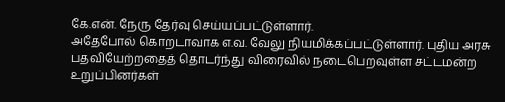கே.என். நேரு தேர்வு செய்யப்பட்டுள்ளார்.
அதேபோல் கொறடாவாக எ.வ. வேலு நியமிக்கப்பட்டுள்ளார். புதிய அரசு பதவியேற்றதைத் தொடர்ந்து விரைவில் நடைபெறவுள்ள சட்டமன்ற உறுப்பினர்கள்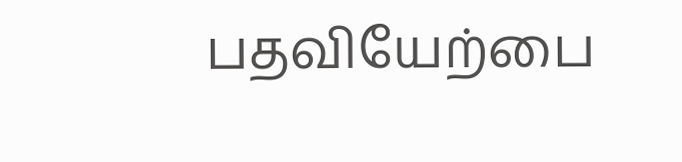பதவியேற்பை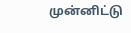முன்னிட்டு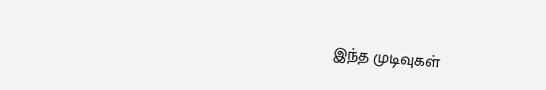இந்த முடிவுகள்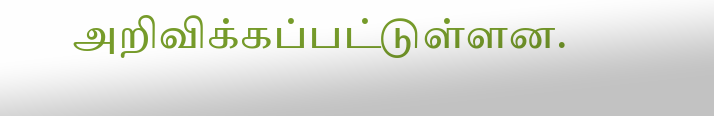அறிவிக்கப்பட்டுள்ளன.